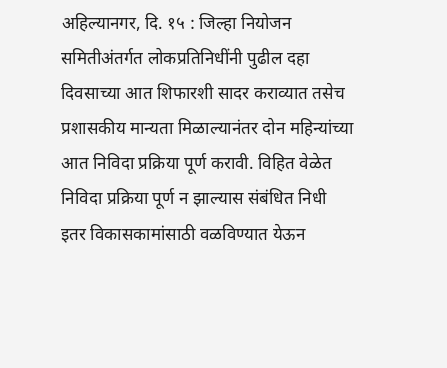अहिल्यानगर, दि. १५ : जिल्हा नियोजन समितीअंतर्गत लोकप्रतिनिधींनी पुढील दहा दिवसाच्या आत शिफारशी सादर कराव्यात तसेच प्रशासकीय मान्यता मिळाल्यानंतर दोन महिन्यांच्या आत निविदा प्रक्रिया पूर्ण करावी. विहित वेळेत निविदा प्रक्रिया पूर्ण न झाल्यास संबंधित निधी इतर विकासकामांसाठी वळविण्यात येऊन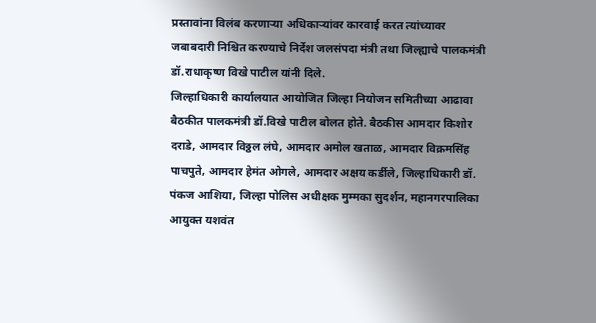प्रस्तावांना विलंब करणाऱ्या अधिकाऱ्यांवर कारवाई करत त्यांच्यावर जबाबदारी निश्चित करण्याचे निर्देश जलसंपदा मंत्री तथा जिल्ह्याचे पालकमंत्री डॉ.राधाकृष्ण विखे पाटील यांनी दिले.
जिल्हाधिकारी कार्यालयात आयोजित जिल्हा नियोजन समितीच्या आढावा बैठकीत पालकमंत्री डॉ.विखे पाटील बोलत होते. बैठकीस आमदार किशोर दराडे, आमदार विठ्ठल लंघे, आमदार अमोल खताळ, आमदार विक्रमसिंह पाचपुते, आमदार हेमंत ओगले, आमदार अक्षय कर्डीले, जिल्हाधिकारी डॉ. पंकज आशिया, जिल्हा पोलिस अधीक्षक मुम्मका सुदर्शन, महानगरपालिका आयुक्त यशवंत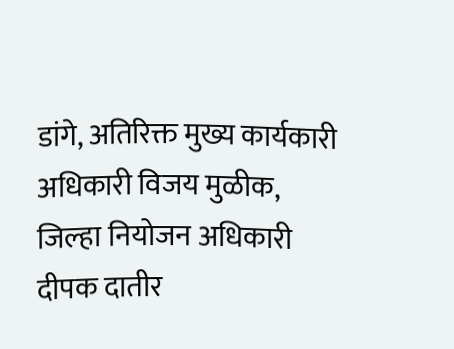डांगे, अतिरिक्त मुख्य कार्यकारी अधिकारी विजय मुळीक, जिल्हा नियोजन अधिकारी दीपक दातीर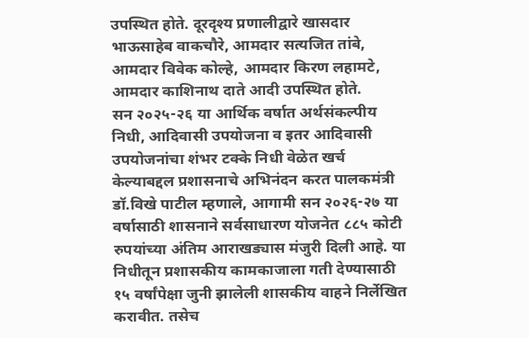उपस्थित होते. दूरदृश्य प्रणालीद्वारे खासदार भाऊसाहेब वाकचौरे, आमदार सत्यजित तांबे, आमदार विवेक कोल्हे, आमदार किरण लहामटे, आमदार काशिनाथ दाते आदी उपस्थित होते.
सन २०२५-२६ या आर्थिक वर्षात अर्थसंकल्पीय निधी, आदिवासी उपयोजना व इतर आदिवासी उपयोजनांचा शंभर टक्के निधी वेळेत खर्च केल्याबद्दल प्रशासनाचे अभिनंदन करत पालकमंत्री डॉ.विखे पाटील म्हणाले, आगामी सन २०२६-२७ या वर्षासाठी शासनाने सर्वसाधारण योजनेत ८८५ कोटी रुपयांच्या अंतिम आराखड्यास मंजुरी दिली आहे. या निधीतून प्रशासकीय कामकाजाला गती देण्यासाठी १५ वर्षांपेक्षा जुनी झालेली शासकीय वाहने निर्लेखित करावीत. तसेच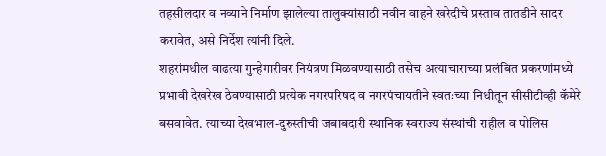तहसीलदार व नव्याने निर्माण झालेल्या तालुक्यांसाठी नवीन वाहने खरेदीचे प्रस्ताव तातडीने सादर करावेत, असे निर्देश त्यांनी दिले.
शहरांमधील वाढत्या गुन्हेगारीवर नियंत्रण मिळवण्यासाठी तसेच अत्याचाराच्या प्रलंबित प्रकरणांमध्ये प्रभावी देखरेख ठेवण्यासाठी प्रत्येक नगरपरिषद व नगरपंचायतीने स्वतःच्या निधीतून सीसीटीव्ही कॅमेरे बसवावेत. त्याच्या देखभाल-दुरुस्तीची जबाबदारी स्थानिक स्वराज्य संस्थांची राहील व पोलिस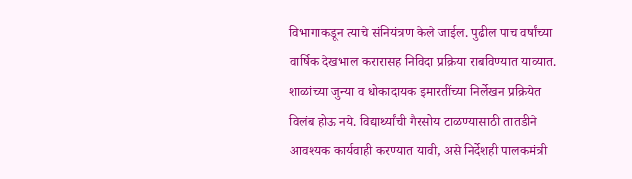विभागाकडून त्याचे संनियंत्रण केले जाईल. पुढील पाच वर्षांच्या वार्षिक देखभाल करारासह निविदा प्रक्रिया राबविण्यात याव्यात. शाळांच्या जुन्या व धोकादायक इमारतींच्या निर्लेखन प्रक्रियेत विलंब होऊ नये. विद्यार्थ्यांची गैरसोय टाळण्यासाठी तातडीने आवश्यक कार्यवाही करण्यात यावी, असे निर्देशही पालकमंत्री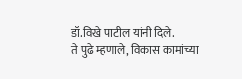डॉ.विखे पाटील यांनी दिले.
ते पुढे म्हणाले, विकास कामांच्या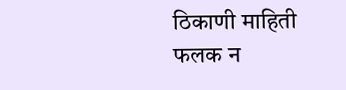ठिकाणी माहिती फलक न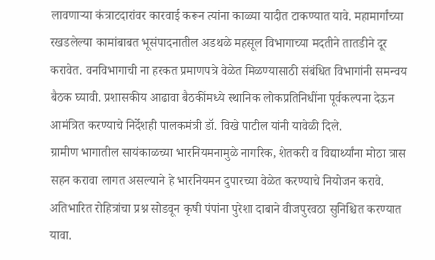लावणाऱ्या कंत्राटदारांवर कारवाई करून त्यांना काळ्या यादीत टाकण्यात यावे. महामार्गांच्या रखडलेल्या कामांबाबत भूसंपादनातील अडथळे महसूल विभागाच्या मदतीने तातडीने दूर करावेत. वनविभागाची ना हरकत प्रमाणपत्रे वेळेत मिळण्यासाठी संबंधित विभागांनी समन्वय बैठक घ्यावी. प्रशासकीय आढावा बैठकींमध्ये स्थानिक लोकप्रतिनिधींना पूर्वकल्पना देऊन आमंत्रित करण्याचे निर्देशही पालकमंत्री डॉ. विखे पाटील यांनी यावेळी दिले.
ग्रामीण भागातील सायंकाळच्या भारनियमनामुळे नागरिक, शेतकरी व विद्यार्थ्यांना मोठा त्रास सहन करावा लागत असल्याने हे भारनियमन दुपारच्या वेळेत करण्याचे नियोजन करावे. अतिभारित रोहित्रांचा प्रश्न सोडवून कृषी पंपांना पुरेशा दाबाने वीजपुरवठा सुनिश्चित करण्यात यावा.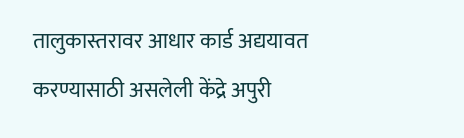तालुकास्तरावर आधार कार्ड अद्ययावत करण्यासाठी असलेली केंद्रे अपुरी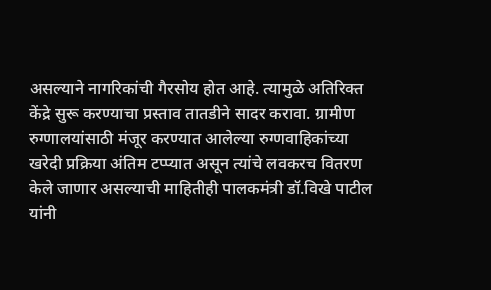असल्याने नागरिकांची गैरसोय होत आहे. त्यामुळे अतिरिक्त केंद्रे सुरू करण्याचा प्रस्ताव तातडीने सादर करावा. ग्रामीण रुग्णालयांसाठी मंजूर करण्यात आलेल्या रुग्णवाहिकांच्या खरेदी प्रक्रिया अंतिम टप्प्यात असून त्यांचे लवकरच वितरण केले जाणार असल्याची माहितीही पालकमंत्री डॉ.विखे पाटील यांनी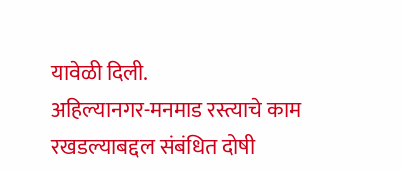यावेळी दिली.
अहिल्यानगर-मनमाड रस्त्याचे काम रखडल्याबद्दल संबंधित दोषी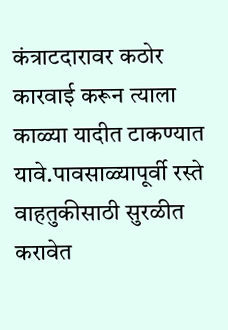कंत्राटदारावर कठोर कारवाई करून त्याला काळ्या यादीत टाकण्यात यावे.पावसाळ्यापूर्वी रस्ते वाहतुकीसाठी सुरळीत करावेत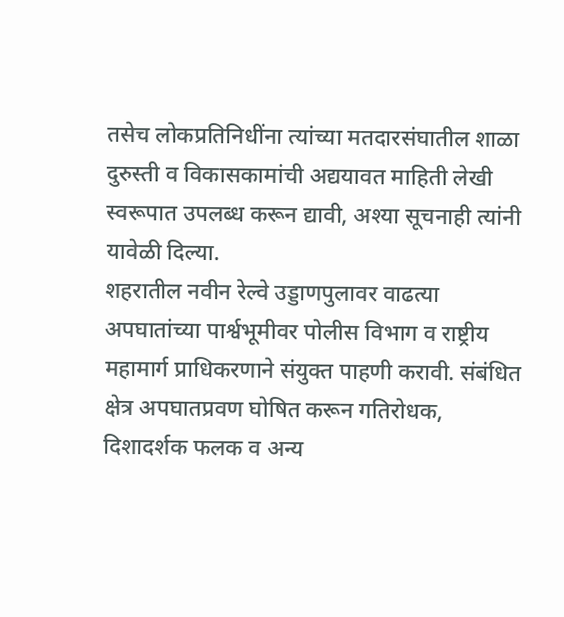तसेच लोकप्रतिनिधींना त्यांच्या मतदारसंघातील शाळा दुरुस्ती व विकासकामांची अद्ययावत माहिती लेखी स्वरूपात उपलब्ध करून द्यावी, अश्या सूचनाही त्यांनी यावेळी दिल्या.
शहरातील नवीन रेल्वे उड्डाणपुलावर वाढत्या अपघातांच्या पार्श्वभूमीवर पोलीस विभाग व राष्ट्रीय महामार्ग प्राधिकरणाने संयुक्त पाहणी करावी. संबंधित क्षेत्र अपघातप्रवण घोषित करून गतिरोधक, दिशादर्शक फलक व अन्य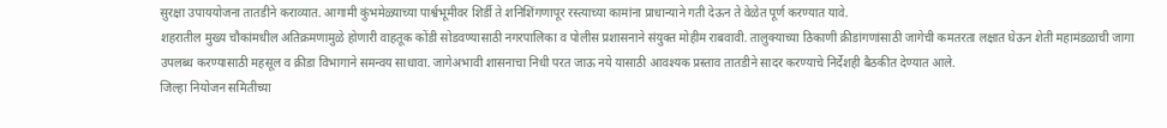सुरक्षा उपाययोजना तातडीने कराव्यात. आगामी कुंभमेळ्याच्या पार्श्वभूमीवर शिर्डी ते शनिशिंगणापूर रस्त्याच्या कामांना प्राधान्याने गती देऊन ते वेळेत पूर्ण करण्यात यावे.
शहरातील मुख्य चौकांमधील अतिक्रमणामुळे होणारी वाहतूक कोंडी सोडवण्यासाठी नगरपालिका व पोलीस प्रशासनाने संयुक्त मोहीम राबवावी. तालुक्याच्या ठिकाणी क्रीडांगणांसाठी जागेची कमतरता लक्षात घेऊन शेती महामंडळाची जागा उपलब्ध करण्यासाठी महसूल व क्रीडा विभागाने समन्वय साधावा. जागेअभावी शासनाचा निधी परत जाऊ नये यासाठी आवश्यक प्रस्ताव तातडीने सादर करण्याचे निर्देशही बैठकीत देण्यात आले.
जिल्हा नियोजन समितीच्या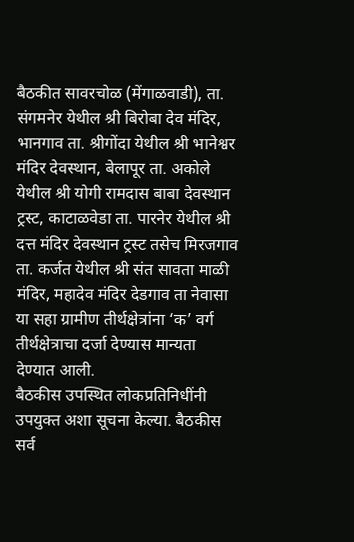बैठकीत सावरचोळ (मेंगाळवाडी), ता. संगमनेर येथील श्री बिरोबा देव मंदिर, भानगाव ता. श्रीगोंदा येथील श्री भानेश्वर मंदिर देवस्थान, बेलापूर ता. अकोले येथील श्री योगी रामदास बाबा देवस्थान ट्रस्ट, काटाळवेडा ता. पारनेर येथील श्री दत्त मंदिर देवस्थान ट्रस्ट तसेच मिरजगाव ता. कर्जत येथील श्री संत सावता माळी मंदिर, महादेव मंदिर देडगाव ता नेवासा या सहा ग्रामीण तीर्थक्षेत्रांना ‘क’ वर्ग तीर्थक्षेत्राचा दर्जा देण्यास मान्यता देण्यात आली.
बैठकीस उपस्थित लोकप्रतिनिधींनी उपयुक्त अशा सूचना केल्या. बैठकीस सर्व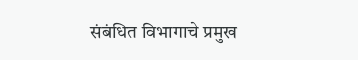संबंधित विभागाचे प्रमुख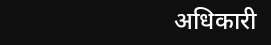अधिकारी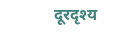दूरदृश्य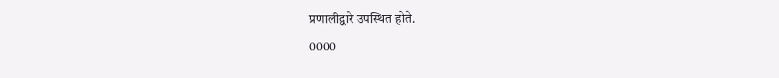प्रणालीद्वारे उपस्थित होते.
0000